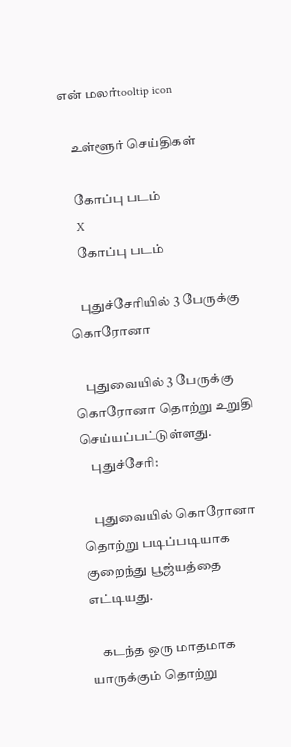என் மலர்tooltip icon

    உள்ளூர் செய்திகள்

    கோப்பு படம்
    X
    கோப்பு படம்

    புதுச்சேரியில் 3 பேருக்கு கொரோனா

    புதுவையில் 3 பேருக்கு கொரோனா தொற்று உறுதி செய்யப்பட்டுள்ளது.
    புதுச்சேரி:

    புதுவையில் கொரோனா தொற்று படிப்படியாக குறைந்து பூஜ்யத்தை எட்டியது.

    கடந்த ஒரு மாதமாக யாருக்கும் தொற்று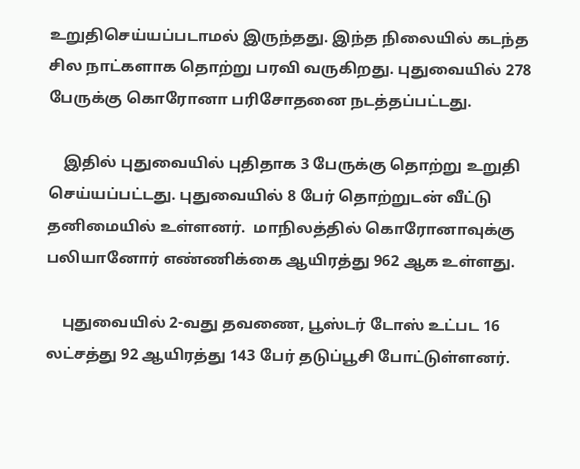உறுதிசெய்யப்படாமல் இருந்தது. இந்த நிலையில் கடந்த சில நாட்களாக தொற்று பரவி வருகிறது. புதுவையில் 278 பேருக்கு கொரோனா பரிசோதனை நடத்தப்பட்டது.

    இதில் புதுவையில் புதிதாக 3 பேருக்கு தொற்று உறுதி செய்யப்பட்டது. புதுவையில் 8 பேர் தொற்றுடன் வீட்டு தனிமையில் உள்ளனர்.  மாநிலத்தில் கொரோனாவுக்கு பலியானோர் எண்ணிக்கை ஆயிரத்து 962 ஆக உள்ளது.

    புதுவையில் 2-வது தவணை, பூஸ்டர் டோஸ் உட்பட 16 லட்சத்து 92 ஆயிரத்து 143 பேர் தடுப்பூசி போட்டுள்ளனர்.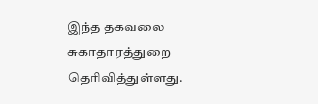இந்த தகவலை சுகாதாரத்துறை தெரிவித்துள்ளது.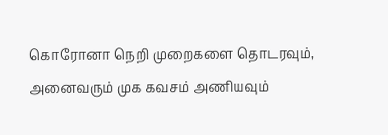கொரோனா நெறி முறைகளை தொடரவும், அனைவரும் முக கவசம் அணியவும்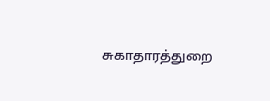சுகாதாரத்துறை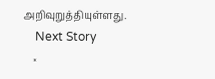அறிவுறுத்தியுள்ளது.
    Next Story
    ×